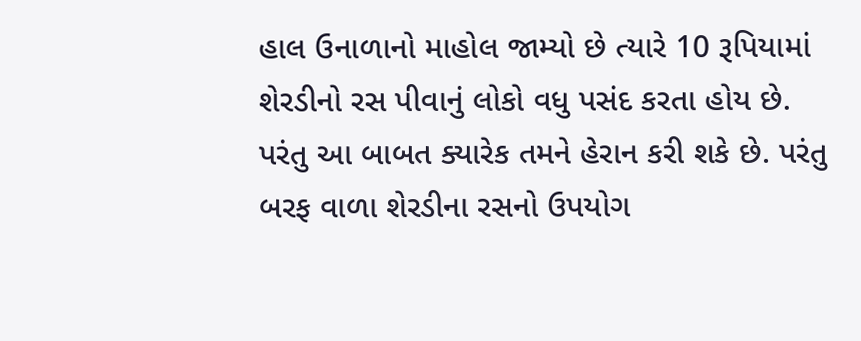હાલ ઉનાળાનો માહોલ જામ્યો છે ત્યારે 10 રૂપિયામાં શેરડીનો રસ પીવાનું લોકો વધુ પસંદ કરતા હોય છે. પરંતુ આ બાબત ક્યારેક તમને હેરાન કરી શકે છે. પરંતુ બરફ વાળા શેરડીના રસનો ઉપયોગ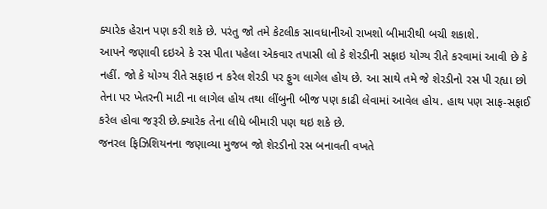ક્યારેક હેરાન પણ કરી શકે છે. પરંતુ જો તમે કેટલીક સાવધાનીઓ રાખશો બીમારીથી બચી શકાશે.
આપને જણાવી દઇએ કે રસ પીતા પહેલા એકવાર તપાસી લો કે શેરડીની સફાઇ યોગ્ય રીતે કરવામાં આવી છે કે નહીં. જો કે યોગ્ય રીતે સફાઇ ન કરેલ શેરડી પર ફુગ લાગેલ હોય છે. આ સાથે તમે જે શેરડીનો રસ પી રહ્યા છો તેના પર ખેતરની માટી ના લાગેલ હોય તથા લીંબુની બીજ પણ કાઢી લેવામાં આવેલ હોય. હાથ પણ સાફ-સફાઈ કરેલ હોવા જરૂરી છે.ક્યારેક તેના લીધે બીમારી પણ થઇ શકે છે.
જનરલ ફિઝિશિયનના જણાવ્યા મુજબ જો શેરડીનો રસ બનાવતી વખતે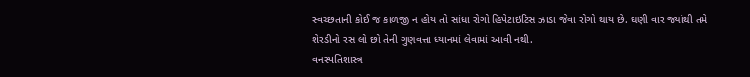સ્વચ્છતાની કોઈ જ કાળજી ન હોય તો સાંધા રોગો હિપેટાઇટિસ ઝાડા જેવા રોગો થાય છે. ઘણી વાર જ્યાંથી તમે શેરડીનો રસ લો છો તેની ગુણવત્તા ધ્યાનમાં લેવામાં આવી નથી.
વનસ્પતિશાસ્ત્ર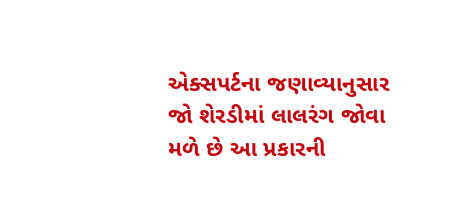એક્સપર્ટના જણાવ્યાનુસાર જો શેરડીમાં લાલરંગ જોવા મળે છે આ પ્રકારની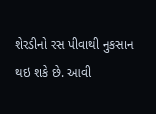શેરડીનો રસ પીવાથી નુકસાન થઇ શકે છે. આવી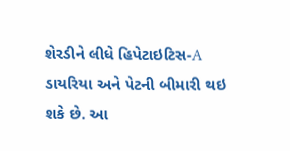શેરડીને લીધે હિપેટાઇટિસ-A ડાયરિયા અને પેટની બીમારી થઇ શકે છે. આ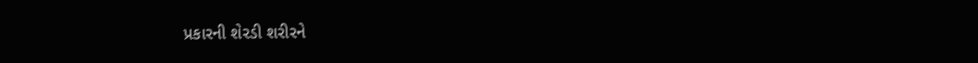પ્રકારની શેરડી શરીરને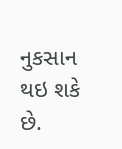નુકસાન થઇ શકે છે.